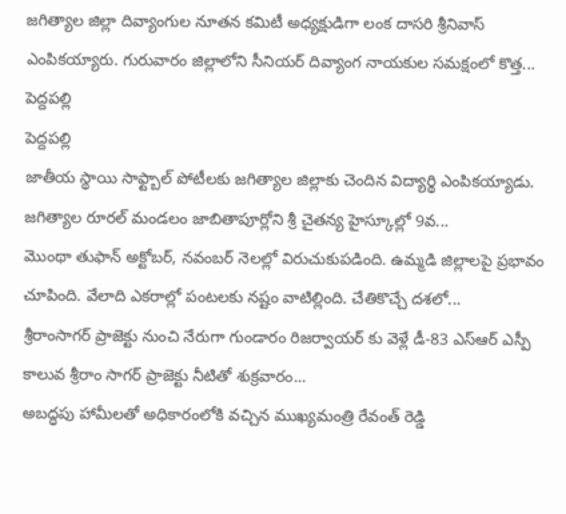జగిత్యాల జిల్లా దివ్యాంగుల నూతన కమిటీ అధ్యక్షుడిగా లంక దాసరి శ్రీనివాస్ ఎంపికయ్యారు. గురువారం జిల్లాలోని సీనియర్ దివ్యాంగ నాయకుల సమక్షంలో కొత్త...
పెద్దపల్లి
పెద్దపల్లి
జాతీయ స్థాయి సాఫ్ట్బాల్ పోటీలకు జగిత్యాల జిల్లాకు చెందిన విద్యార్థి ఎంపికయ్యాడు. జగిత్యాల రూరల్ మండలం జాబితాపూర్లోని శ్రీ చైతన్య హైస్కూల్లో 9వ...
మొంథా తుఫాన్ అక్టోబర్, నవంబర్ నెలల్లో విరుచుకుపడింది. ఉమ్మడి జిల్లాలపై ప్రభావం చూపింది. వేలాది ఎకరాల్లో పంటలకు నష్టం వాటిల్లింది. చేతికొచ్చే దశలో...
శ్రీరాంసాగర్ ప్రాజెక్టు నుంచి నేరుగా గుండారం రిజర్వాయర్ కు వెళ్లే డీ-83 ఎస్ఆర్ ఎస్పీ కాలువ శ్రీరాం సాగర్ ప్రాజెక్టు నీటితో శుక్రవారం...
అబద్ధపు హామీలతో అధికారంలోకి వచ్చిన ముఖ్యమంత్రి రేవంత్ రెడ్డి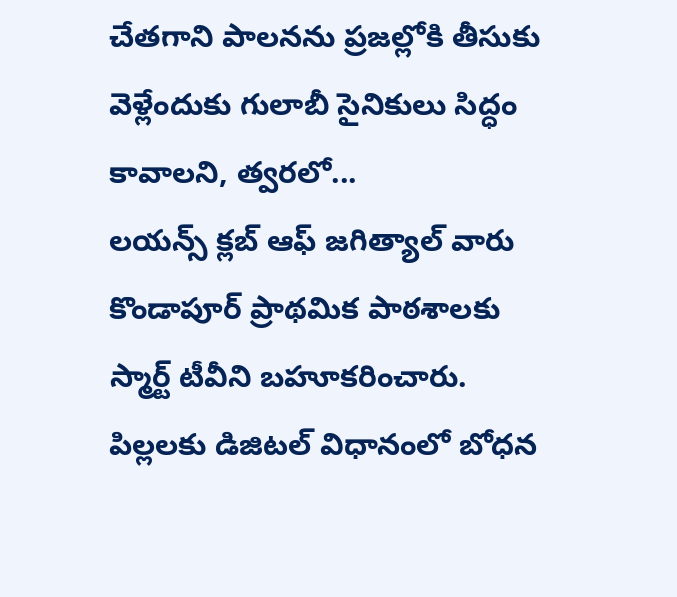చేతగాని పాలనను ప్రజల్లోకి తీసుకు వెళ్లేందుకు గులాబీ సైనికులు సిద్ధం కావాలని, త్వరలో...
లయన్స్ క్లబ్ ఆఫ్ జగిత్యాల్ వారు కొండాపూర్ ప్రాథమిక పాఠశాలకు స్మార్ట్ టీవీని బహూకరించారు. పిల్లలకు డిజిటల్ విధానంలో బోధన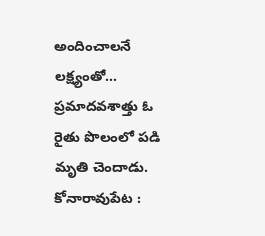అందించాలనే లక్ష్యంతో...
ప్రమాదవశాత్తు ఓ రైతు పొలంలో పడి మృతి చెందాడు. కోనారావుపేట :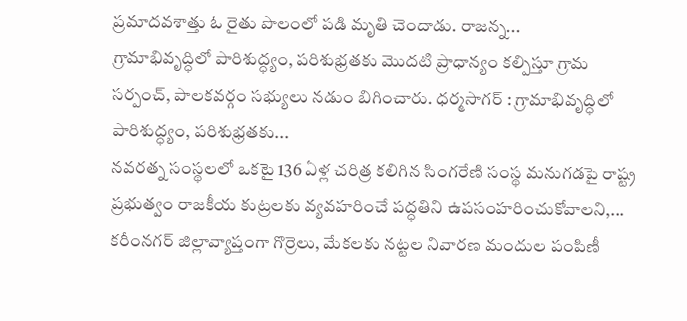ప్రమాదవశాత్తు ఓ రైతు పొలంలో పడి మృతి చెందాడు. రాజన్న...
గ్రామాభివృద్ధిలో పారిశుద్ధ్యం, పరిశుభ్రతకు మొదటి ప్రాధాన్యం కల్పిస్తూ గ్రామ సర్పంచ్, పాలకవర్గం సభ్యులు నడుం బిగించారు. ధర్మసాగర్ : గ్రామాభివృద్ధిలో పారిశుద్ధ్యం, పరిశుభ్రతకు...
నవరత్న సంస్థలలో ఒకటై 136 ఏళ్ల చరిత్ర కలిగిన సింగరేణి సంస్థ మనుగడపై రాష్ట్ర ప్రభుత్వం రాజకీయ కుట్రలకు వ్యవహరించే పద్ధతిని ఉపసంహరించుకోవాలని,...
కరీంనగర్ జిల్లావ్యాప్తంగా గొర్రెలు, మేకలకు నట్టల నివారణ మందుల పంపిణీ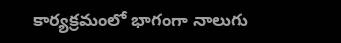కార్యక్రమంలో భాగంగా నాలుగు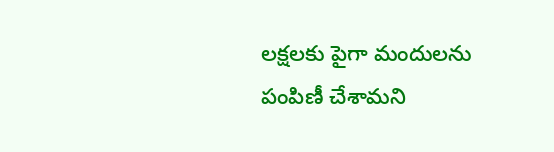లక్షలకు పైగా మందులను పంపిణీ చేశామని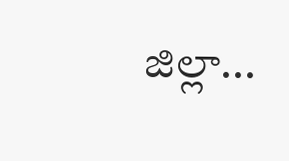జిల్లా...